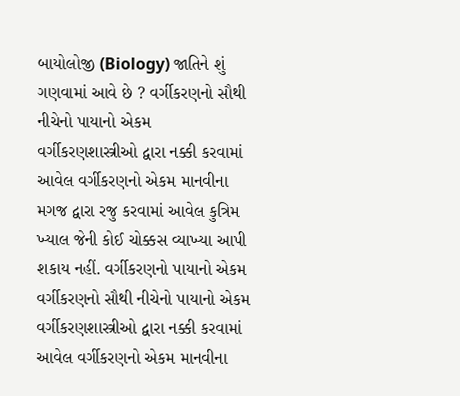બાયોલોજી (Biology) જાતિને શું ગણવામાં આવે છે ? વર્ગીકરણનો સૌથી નીચેનો પાયાનો એકમ વર્ગીકરણશાસ્ત્રીઓ દ્વારા નક્કી કરવામાં આવેલ વર્ગીકરણનો એકમ માનવીના મગજ દ્વારા રજુ કરવામાં આવેલ કુત્રિમ ખ્યાલ જેની કોઈ ચોક્કસ વ્યાખ્યા આપી શકાય નહીં. વર્ગીકરણનો પાયાનો એકમ વર્ગીકરણનો સૌથી નીચેનો પાયાનો એકમ વર્ગીકરણશાસ્ત્રીઓ દ્વારા નક્કી કરવામાં આવેલ વર્ગીકરણનો એકમ માનવીના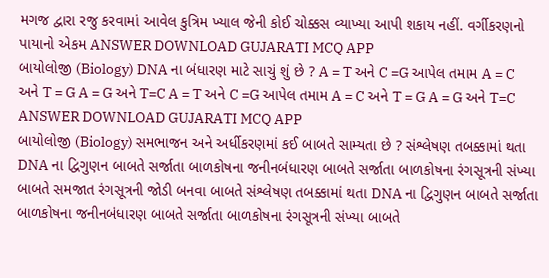મગજ દ્વારા રજુ કરવામાં આવેલ કુત્રિમ ખ્યાલ જેની કોઈ ચોક્કસ વ્યાખ્યા આપી શકાય નહીં. વર્ગીકરણનો પાયાનો એકમ ANSWER DOWNLOAD GUJARATI MCQ APP
બાયોલોજી (Biology) DNA ના બંધારણ માટે સાચું શું છે ? A = T અને C =G આપેલ તમામ A = C અને T = G A = G અને T=C A = T અને C =G આપેલ તમામ A = C અને T = G A = G અને T=C ANSWER DOWNLOAD GUJARATI MCQ APP
બાયોલોજી (Biology) સમભાજન અને અર્ધીકરણમાં કઈ બાબતે સામ્યતા છે ? સંશ્લેષણ તબક્કામાં થતા DNA ના દ્વિગુણન બાબતે સર્જાતા બાળકોષના જનીનબંધારણ બાબતે સર્જાતા બાળકોષના રંગસૂત્રની સંખ્યા બાબતે સમજાત રંગસૂત્રની જોડી બનવા બાબતે સંશ્લેષણ તબક્કામાં થતા DNA ના દ્વિગુણન બાબતે સર્જાતા બાળકોષના જનીનબંધારણ બાબતે સર્જાતા બાળકોષના રંગસૂત્રની સંખ્યા બાબતે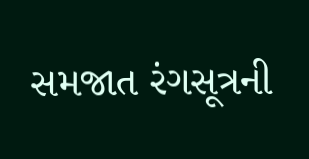સમજાત રંગસૂત્રની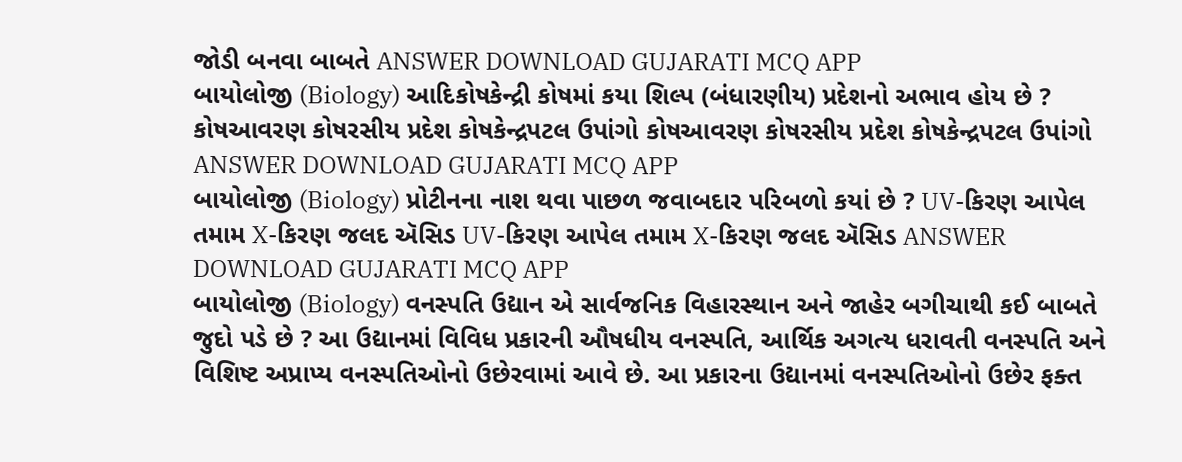જોડી બનવા બાબતે ANSWER DOWNLOAD GUJARATI MCQ APP
બાયોલોજી (Biology) આદિકોષકેન્દ્રી કોષમાં કયા શિલ્પ (બંધારણીય) પ્રદેશનો અભાવ હોય છે ? કોષઆવરણ કોષરસીય પ્રદેશ કોષકેન્દ્રપટલ ઉપાંગો કોષઆવરણ કોષરસીય પ્રદેશ કોષકેન્દ્રપટલ ઉપાંગો ANSWER DOWNLOAD GUJARATI MCQ APP
બાયોલોજી (Biology) પ્રોટીનના નાશ થવા પાછળ જવાબદાર પરિબળો કયાં છે ? UV-કિરણ આપેલ તમામ X-કિરણ જલદ ઍસિડ UV-કિરણ આપેલ તમામ X-કિરણ જલદ ઍસિડ ANSWER DOWNLOAD GUJARATI MCQ APP
બાયોલોજી (Biology) વનસ્પતિ ઉદ્યાન એ સાર્વજનિક વિહારસ્થાન અને જાહેર બગીચાથી કઈ બાબતે જુદો પડે છે ? આ ઉદ્યાનમાં વિવિધ પ્રકારની ઔષધીય વનસ્પતિ, આર્થિક અગત્ય ધરાવતી વનસ્પતિ અને વિશિષ્ટ અપ્રાપ્ય વનસ્પતિઓનો ઉછેરવામાં આવે છે. આ પ્રકારના ઉદ્યાનમાં વનસ્પતિઓનો ઉછેર ફક્ત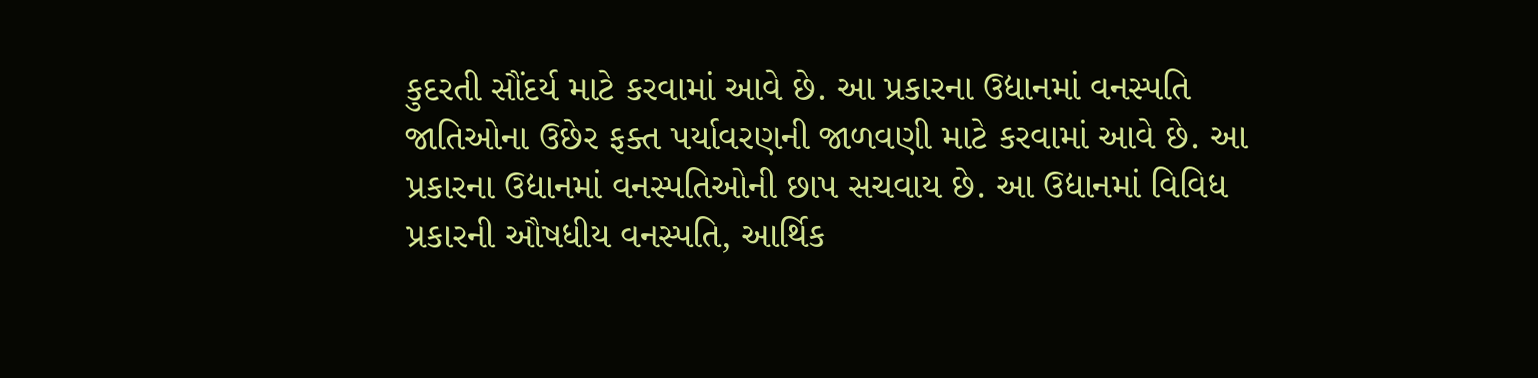કુદરતી સૌંદર્ય માટે કરવામાં આવે છે. આ પ્રકારના ઉદ્યાનમાં વનસ્પતિ જાતિઓના ઉછેર ફક્ત પર્યાવરણની જાળવણી માટે કરવામાં આવે છે. આ પ્રકારના ઉદ્યાનમાં વનસ્પતિઓની છાપ સચવાય છે. આ ઉદ્યાનમાં વિવિધ પ્રકારની ઔષધીય વનસ્પતિ, આર્થિક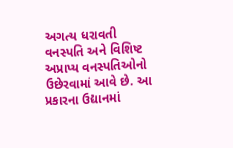અગત્ય ધરાવતી વનસ્પતિ અને વિશિષ્ટ અપ્રાપ્ય વનસ્પતિઓનો ઉછેરવામાં આવે છે. આ પ્રકારના ઉદ્યાનમાં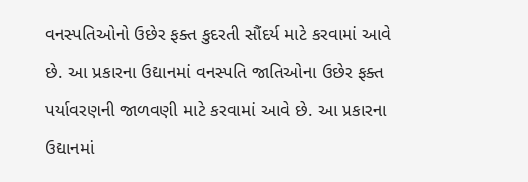વનસ્પતિઓનો ઉછેર ફક્ત કુદરતી સૌંદર્ય માટે કરવામાં આવે છે. આ પ્રકારના ઉદ્યાનમાં વનસ્પતિ જાતિઓના ઉછેર ફક્ત પર્યાવરણની જાળવણી માટે કરવામાં આવે છે. આ પ્રકારના ઉદ્યાનમાં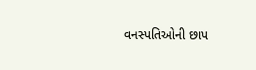વનસ્પતિઓની છાપ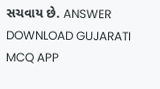સચવાય છે. ANSWER DOWNLOAD GUJARATI MCQ APP